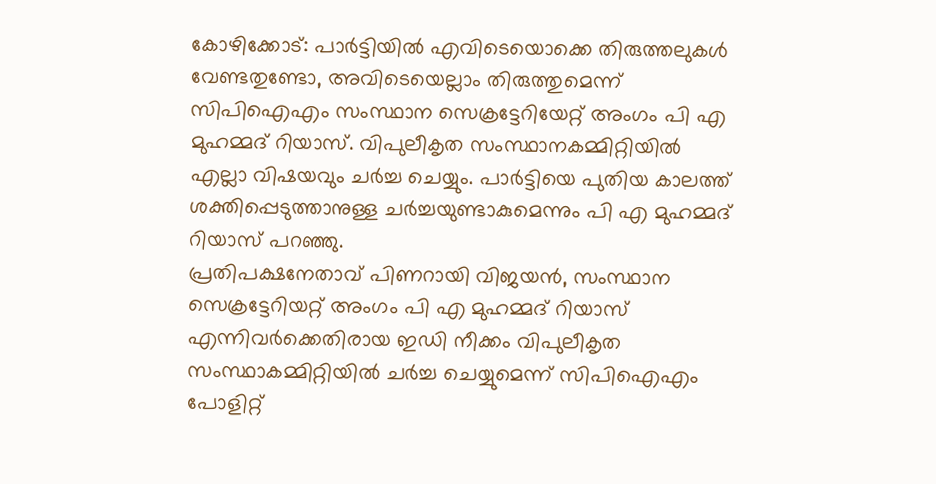കോഴിക്കോട്: പാർട്ടിയിൽ എവിടെയൊക്കെ തിരുത്തലുകൾ വേണ്ടതുണ്ടോ, അവിടെയെല്ലാം തിരുത്തുമെന്ന് സിപിഐഎം സംസ്ഥാന സെക്രട്ടേറിയേറ്റ് അംഗം പി എ മുഹമ്മദ് റിയാസ്. വിപുലീകൃത സംസ്ഥാനകമ്മിറ്റിയിൽ എല്ലാ വിഷയവും ചർച്ച ചെയ്യും. പാർട്ടിയെ പുതിയ കാലത്ത് ശക്തിപ്പെടുത്താനുള്ള ചർച്ചയുണ്ടാകുമെന്നും പി എ മുഹമ്മദ് റിയാസ് പറഞ്ഞു.
പ്രതിപക്ഷനേതാവ് പിണറായി വിജയൻ, സംസ്ഥാന സെക്രട്ടേറിയറ്റ് അംഗം പി എ മുഹമ്മദ് റിയാസ് എന്നിവർക്കെതിരായ ഇഡി നീക്കം വിപുലീകൃത സംസ്ഥാകമ്മിറ്റിയിൽ ചർച്ച ചെയ്യുമെന്ന് സിപിഐഎം പോളിറ്റ്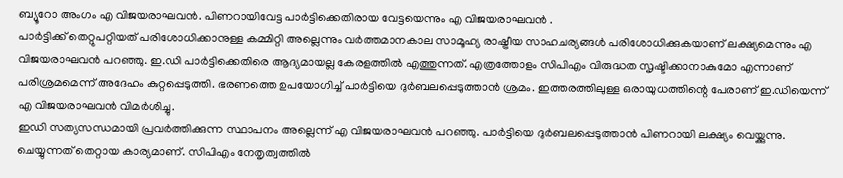ബ്യൂറോ അംഗം എ വിജയരാഘവൻ. പിണറായിവേട്ട പാർട്ടിക്കെതിരായ വേട്ടയെന്നും എ വിജയരാഘവൻ .
പാർട്ടിക്ക് തെറ്റുപറ്റിയത് പരിശോധിക്കാനുള്ള കമ്മിറ്റി അല്ലെന്നും വർത്തമാനകാല സാമൂഹ്യ രാഷ്ട്രീയ സാഹചര്യങ്ങൾ പരിശോധിക്കുകയാണ് ലക്ഷ്യമെന്നും എ വിജയരാഘവൻ പറഞ്ഞു. ഇ.ഡി പാർട്ടിക്കെതിരെ ആദ്യമായല്ല കേരളത്തിൽ എത്തുന്നത്. എത്രത്തോളം സിപിഎം വിരുദ്ധത സൃഷ്ടിക്കാനാകുമോ എന്നാണ് പരിശ്രമമെന്ന് അദേഹം കുറ്റപ്പെടുത്തി. ഭരണത്തെ ഉപയോഗിച്ച് പാർട്ടിയെ ദുർബലപ്പെടുത്താൻ ശ്രമം. ഇത്തരത്തിലുള്ള ഒരായുധത്തിന്റെ പേരാണ് ഇ.ഡിയെന്ന് എ വിജയരാഘവൻ വിമർശിച്ചു.
ഇഡി സത്യസന്ധമായി പ്രവർത്തിക്കുന്ന സ്ഥാപനം അല്ലെന്ന് എ വിജയരാഘവൻ പറഞ്ഞു. പാർട്ടിയെ ദുർബലപ്പെടുത്താൻ പിണറായി ലക്ഷ്യം വെയ്ക്കുന്നു. ചെയ്യുന്നത് തെറ്റായ കാര്യമാണ്. സിപിഎം നേതൃത്വത്തിൽ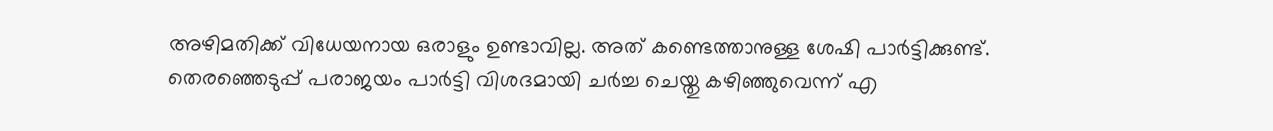അഴിമതിക്ക് വിധേയനായ ഒരാളും ഉണ്ടാവില്ല. അത് കണ്ടെത്താനുള്ള ശേഷി പാർട്ടിക്കുണ്ട്. തെരഞ്ഞെടുപ്പ് പരാജയം പാർട്ടി വിശദമായി ചർച്ച ചെയ്തു കഴിഞ്ഞുവെന്ന് എ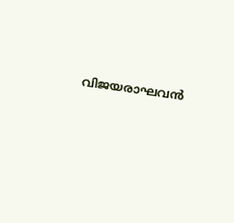വിജയരാഘവൻ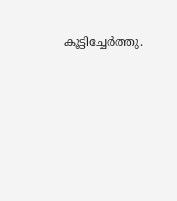കൂട്ടിച്ചേർത്തു.